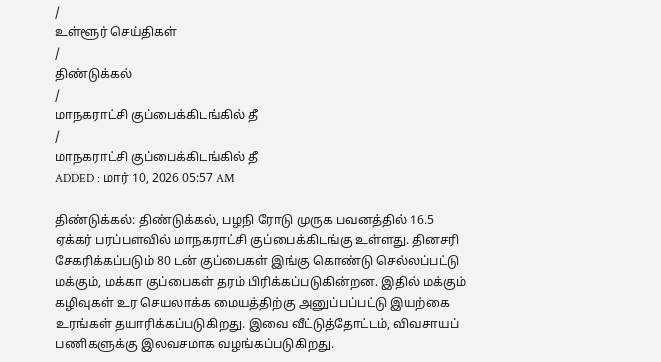/
உள்ளூர் செய்திகள்
/
திண்டுக்கல்
/
மாநகராட்சி குப்பைக்கிடங்கில் தீ
/
மாநகராட்சி குப்பைக்கிடங்கில் தீ
ADDED : மார் 10, 2026 05:57 AM

திண்டுக்கல்: திண்டுக்கல், பழநி ரோடு முருக பவனத்தில் 16.5 ஏக்கர் பரப்பளவில் மாநகராட்சி குப்பைக்கிடங்கு உள்ளது. தினசரி சேகரிக்கப்படும் 80 டன் குப்பைகள் இங்கு கொண்டு செல்லப்பட்டு மக்கும், மக்கா குப்பைகள் தரம் பிரிக்கப்படுகின்றன. இதில் மக்கும் கழிவுகள் உர செயலாக்க மையத்திற்கு அனுப்பப்பட்டு இயற்கை உரங்கள் தயாரிக்கப்படுகிறது. இவை வீட்டுத்தோட்டம், விவசாயப் பணிகளுக்கு இலவசமாக வழங்கப்படுகிறது.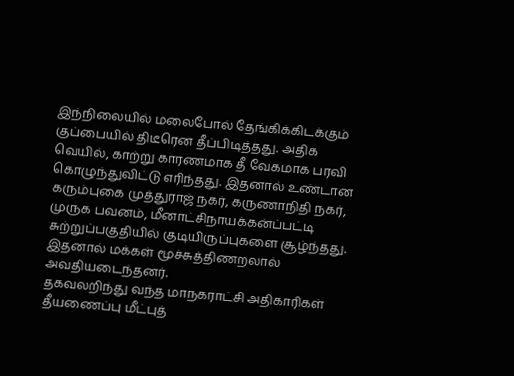இந்நிலையில் மலைபோல் தேங்கிக்கிடக்கும் குப்பையில் திடீரென தீப்பிடித்தது. அதிக வெயில், காற்று காரணமாக தீ வேகமாக பரவி கொழுந்துவிட்டு எரிந்தது. இதனால் உண்டான கரும்புகை முத்துராஜ் நகர், கருணாநிதி நகர், முருக பவனம், மீனாட்சிநாயக்கன்ப்பட்டி சுற்றுப்பகுதியில் குடியிருப்புகளை சூழ்ந்தது. இதனால் மக்கள் மூச்சுத்திணறலால் அவதியடைந்தனர்.
தகவலறிந்து வந்த மாநகராட்சி அதிகாரிகள் தீயணைப்பு மீட்புத்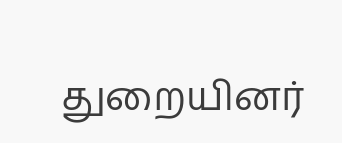துறையினர்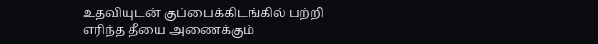உதவியுடன் குப்பைக்கிடங்கில் பற்றி எரிந்த தீயை அணைக்கும்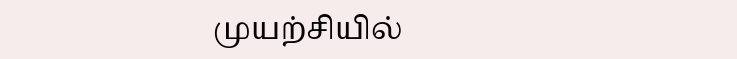முயற்சியில்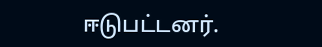ஈடுபட்டனர்.